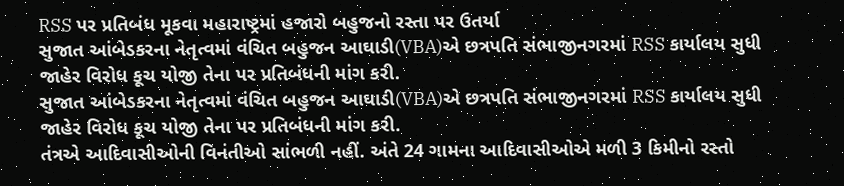RSS પર પ્રતિબંધ મૂકવા મહારાષ્ટ્રમાં હજારો બહુજનો રસ્તા પર ઉતર્યા
સુજાત આંબેડકરના નેતૃત્વમાં વંચિત બહુજન આઘાડી(VBA)એ છત્રપતિ સંભાજીનગરમાં RSS કાર્યાલય સુધી જાહેર વિરોધ કૂચ યોજી તેના પર પ્રતિબંધની માંગ કરી.
સુજાત આંબેડકરના નેતૃત્વમાં વંચિત બહુજન આઘાડી(VBA)એ છત્રપતિ સંભાજીનગરમાં RSS કાર્યાલય સુધી જાહેર વિરોધ કૂચ યોજી તેના પર પ્રતિબંધની માંગ કરી.
તંત્રએ આદિવાસીઓની વિનંતીઓ સાંભળી નહીં. અંતે 24 ગામના આદિવાસીઓએ મળી 3 કિમીનો રસ્તો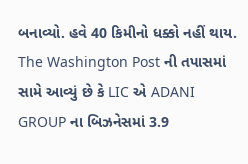બનાવ્યો. હવે 40 કિમીનો ધક્કો નહીં થાય.
The Washington Post ની તપાસમાં સામે આવ્યું છે કે LIC એ ADANI GROUP ના બિઝનેસમાં 3.9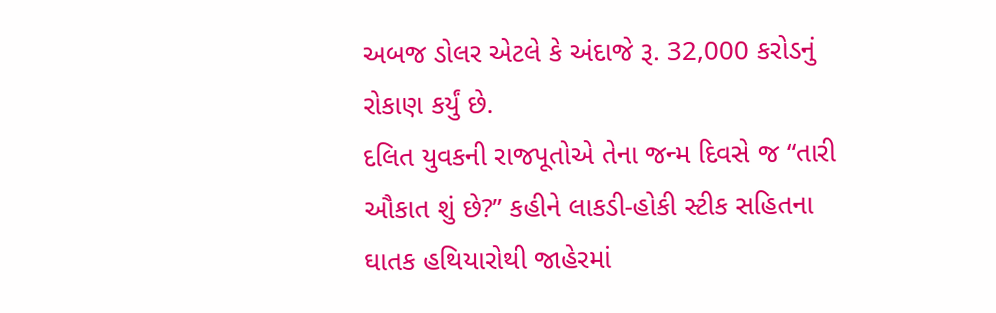અબજ ડોલર એટલે કે અંદાજે રૂ. 32,000 કરોડનું રોકાણ કર્યું છે.
દલિત યુવકની રાજપૂતોએ તેના જન્મ દિવસે જ “તારી ઔકાત શું છે?” કહીને લાકડી-હોકી સ્ટીક સહિતના ઘાતક હથિયારોથી જાહેરમાં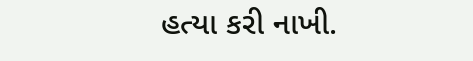હત્યા કરી નાખી.